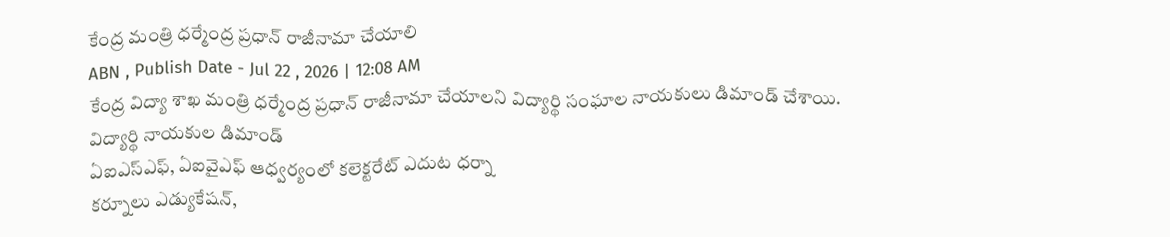కేంద్ర మంత్రి ధర్మేంద్ర ప్రధాన్ రాజీనామా చేయాలి
ABN , Publish Date - Jul 22 , 2026 | 12:08 AM
కేంద్ర విద్యా శాఖ మంత్రి ధర్మేంద్ర ప్రధాన్ రాజీనామా చేయాలని విద్యార్థి సంఘాల నాయకులు డిమాండ్ చేశాయి.
విద్యార్థి నాయకుల డిమాండ్
ఏఐఎస్ఎఫ్, ఏఐవైఎఫ్ ఆధ్వర్యంలో కలెక్టరేట్ ఎదుట ధర్నా
కర్నూలు ఎడ్యుకేషన్,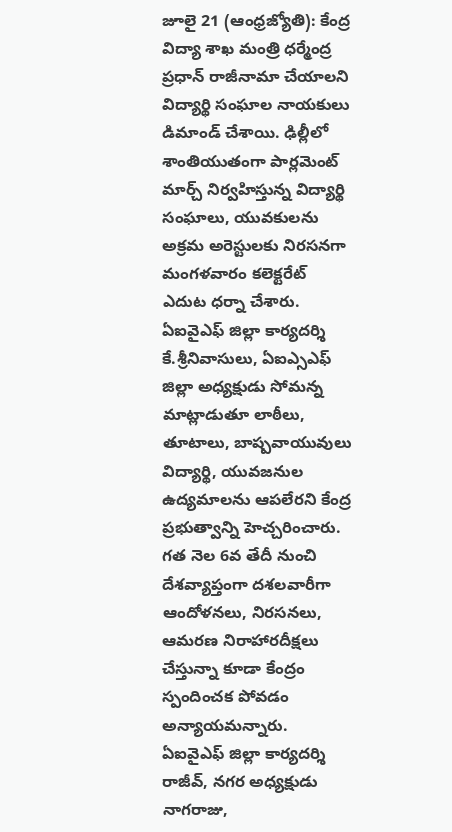జూలై 21 (ఆంధ్రజ్యోతి): కేంద్ర విద్యా శాఖ మంత్రి ధర్మేంద్ర ప్రధాన్ రాజీనామా చేయాలని విద్యార్థి సంఘాల నాయకులు డిమాండ్ చేశాయి. ఢిల్లీలో శాంతియుతంగా పార్లమెంట్ మార్చ్ నిర్వహిస్తున్న విద్యార్థి సంఘాలు, యువకులను అక్రమ అరెస్టులకు నిరసనగా మంగళవారం కలెక్టరేట్ ఎదుట ధర్నా చేశారు. ఏఐవైఎఫ్ జిల్లా కార్యదర్శి కే.శ్రీనివాసులు, ఏఐఎ్సఎఫ్ జిల్లా అధ్యక్షుడు సోమన్న మాట్లాడుతూ లాఠీలు, తూటాలు, బాష్పవాయువులు విద్యార్థి, యువజనుల ఉద్యమాలను ఆపలేరని కేంద్ర ప్రభుత్వాన్ని హెచ్చరించారు. గత నెల 6వ తేదీ నుంచి దేశవ్యాప్తంగా దశలవారీగా ఆందోళనలు, నిరసనలు, ఆమరణ నిరాహారదీక్షలు చేస్తున్నా కూడా కేంద్రం స్పందించక పోవడం అన్యాయమన్నారు. ఏఐవైఎఫ్ జిల్లా కార్యదర్శి రాజీవ్, నగర అధ్యక్షుడు నాగరాజు,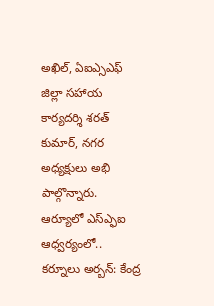అఖిల్, ఏఐఎ్సఎఫ్ జిల్లా సహాయ కార్యదర్శి శరత్ కుమార్, నగర అధ్యక్షులు అభి పాల్గొన్నారు.
ఆర్యూలో ఎస్ఎ్ఫఐ ఆధ్వర్యంలో..
కర్నూలు అర్బన్: కేంద్ర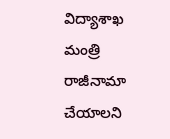విద్యాశాఖ మంత్రి రాజీనామా చేయాలని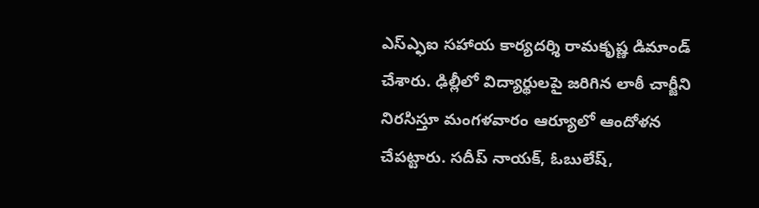ఎస్ఎ్ఫఐ సహాయ కార్యదర్శి రామకృష్ణ డిమాండ్ చేశారు. ఢిల్లీలో విద్యార్థులపై జరిగిన లాఠీ చార్జీని నిరసిస్తూ మంగళవారం ఆర్యూలో ఆందోళన చేపట్టారు. సదీప్ నాయక్, ఓబులేష్,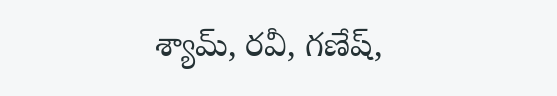శ్యామ్, రవీ, గణేష్,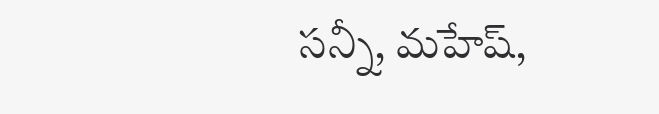సన్నీ, మహేష్,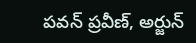పవన్ ప్రవీణ్, అర్జున్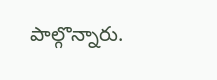పాల్గొన్నారు.